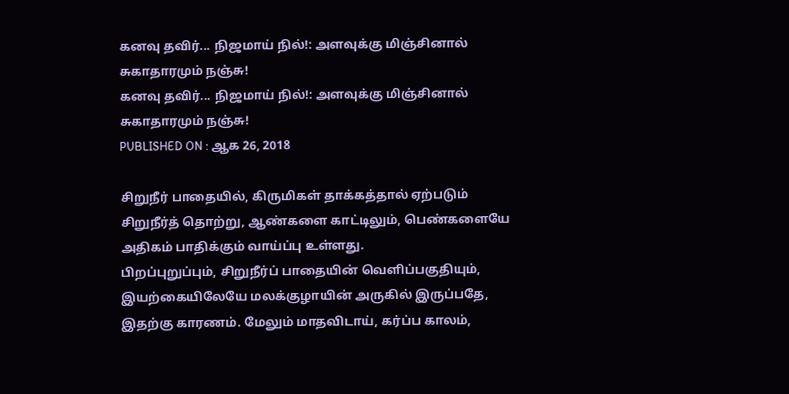கனவு தவிர்... நிஜமாய் நில்!: அளவுக்கு மிஞ்சினால் சுகாதாரமும் நஞ்சு!
கனவு தவிர்... நிஜமாய் நில்!: அளவுக்கு மிஞ்சினால் சுகாதாரமும் நஞ்சு!
PUBLISHED ON : ஆக 26, 2018

சிறுநீர் பாதையில், கிருமிகள் தாக்கத்தால் ஏற்படும் சிறுநீர்த் தொற்று, ஆண்களை காட்டிலும், பெண்களையே அதிகம் பாதிக்கும் வாய்ப்பு உள்ளது.
பிறப்புறுப்பும், சிறுநீர்ப் பாதையின் வெளிப்பகுதியும், இயற்கையிலேயே மலக்குழாயின் அருகில் இருப்பதே, இதற்கு காரணம். மேலும் மாதவிடாய், கர்ப்ப காலம்,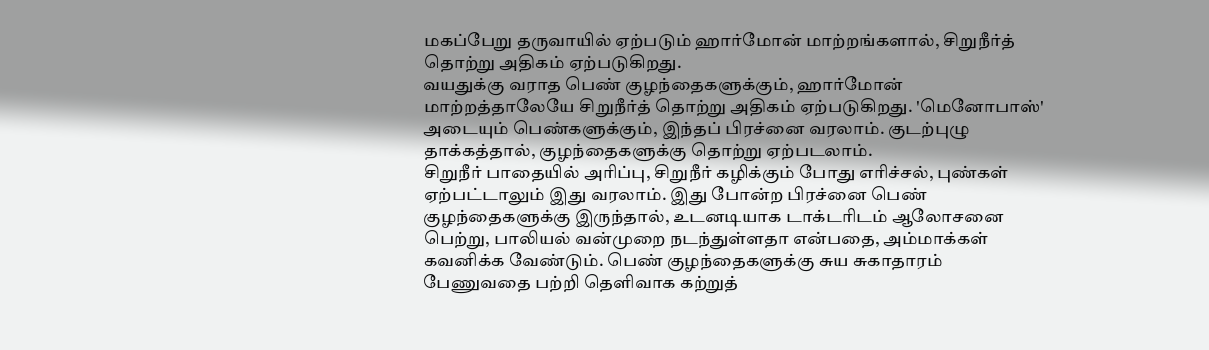மகப்பேறு தருவாயில் ஏற்படும் ஹார்மோன் மாற்றங்களால், சிறுநீர்த் தொற்று அதிகம் ஏற்படுகிறது.
வயதுக்கு வராத பெண் குழந்தைகளுக்கும், ஹார்மோன் மாற்றத்தாலேயே சிறுநீர்த் தொற்று அதிகம் ஏற்படுகிறது. 'மெனோபாஸ்' அடையும் பெண்களுக்கும், இந்தப் பிரச்னை வரலாம். குடற்புழு தாக்கத்தால், குழந்தைகளுக்கு தொற்று ஏற்படலாம்.
சிறுநீர் பாதையில் அரிப்பு, சிறுநீர் கழிக்கும் போது எரிச்சல், புண்கள் ஏற்பட்டாலும் இது வரலாம். இது போன்ற பிரச்னை பெண் குழந்தைகளுக்கு இருந்தால், உடனடியாக டாக்டரிடம் ஆலோசனை பெற்று, பாலியல் வன்முறை நடந்துள்ளதா என்பதை, அம்மாக்கள் கவனிக்க வேண்டும். பெண் குழந்தைகளுக்கு சுய சுகாதாரம் பேணுவதை பற்றி தெளிவாக கற்றுத்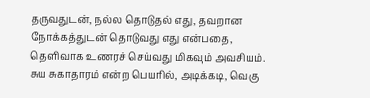தருவதுடன், நல்ல தொடுதல் எது, தவறான நோக்கத்துடன் தொடுவது எது என்பதை, தெளிவாக உணரச் செய்வது மிகவும் அவசியம்.
சுய சுகாதாரம் என்ற பெயரில், அடிக்கடி, வெகு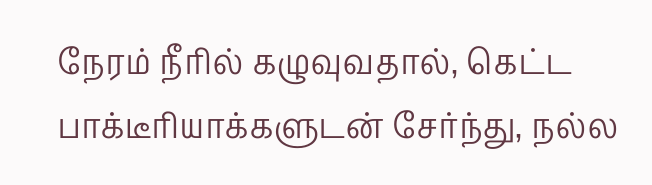நேரம் நீரில் கழுவுவதால், கெட்ட பாக்டீரியாக்களுடன் சேர்ந்து, நல்ல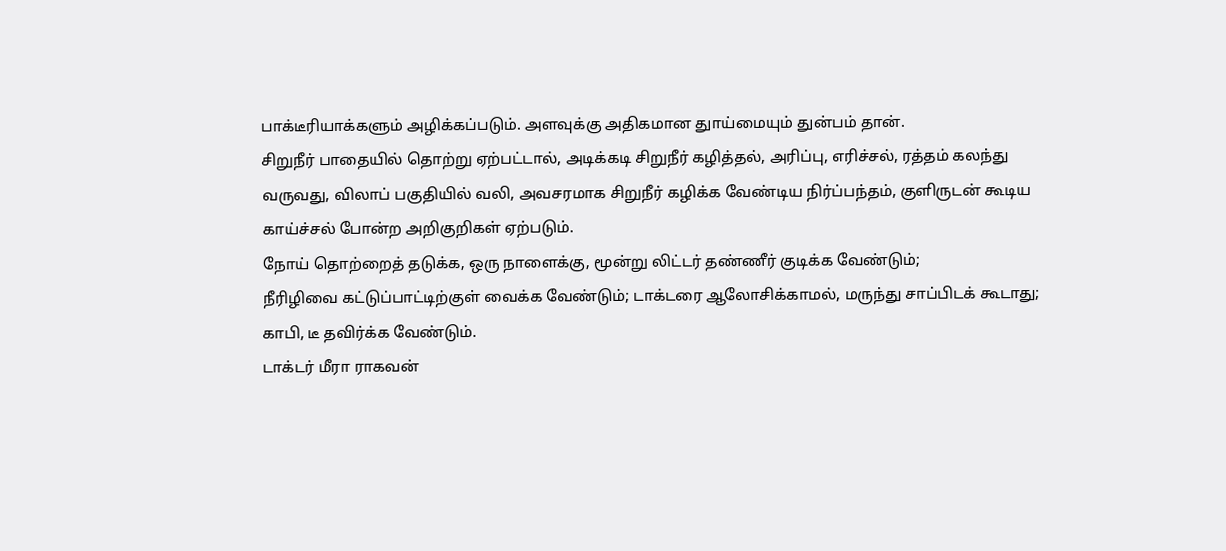பாக்டீரியாக்களும் அழிக்கப்படும். அளவுக்கு அதிகமான துாய்மையும் துன்பம் தான்.
சிறுநீர் பாதையில் தொற்று ஏற்பட்டால், அடிக்கடி சிறுநீர் கழித்தல், அரிப்பு, எரிச்சல், ரத்தம் கலந்து வருவது, விலாப் பகுதியில் வலி, அவசரமாக சிறுநீர் கழிக்க வேண்டிய நிர்ப்பந்தம், குளிருடன் கூடிய காய்ச்சல் போன்ற அறிகுறிகள் ஏற்படும்.
நோய் தொற்றைத் தடுக்க, ஒரு நாளைக்கு, மூன்று லிட்டர் தண்ணீர் குடிக்க வேண்டும்;
நீரிழிவை கட்டுப்பாட்டிற்குள் வைக்க வேண்டும்; டாக்டரை ஆலோசிக்காமல், மருந்து சாப்பிடக் கூடாது; காபி, டீ தவிர்க்க வேண்டும்.
டாக்டர் மீரா ராகவன்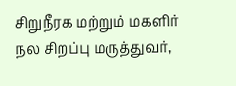சிறுநீரக மற்றும் மகளிர் நல சிறப்பு மருத்துவர்,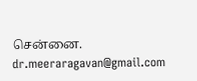சென்னை.
dr.meeraragavan@gmail.com